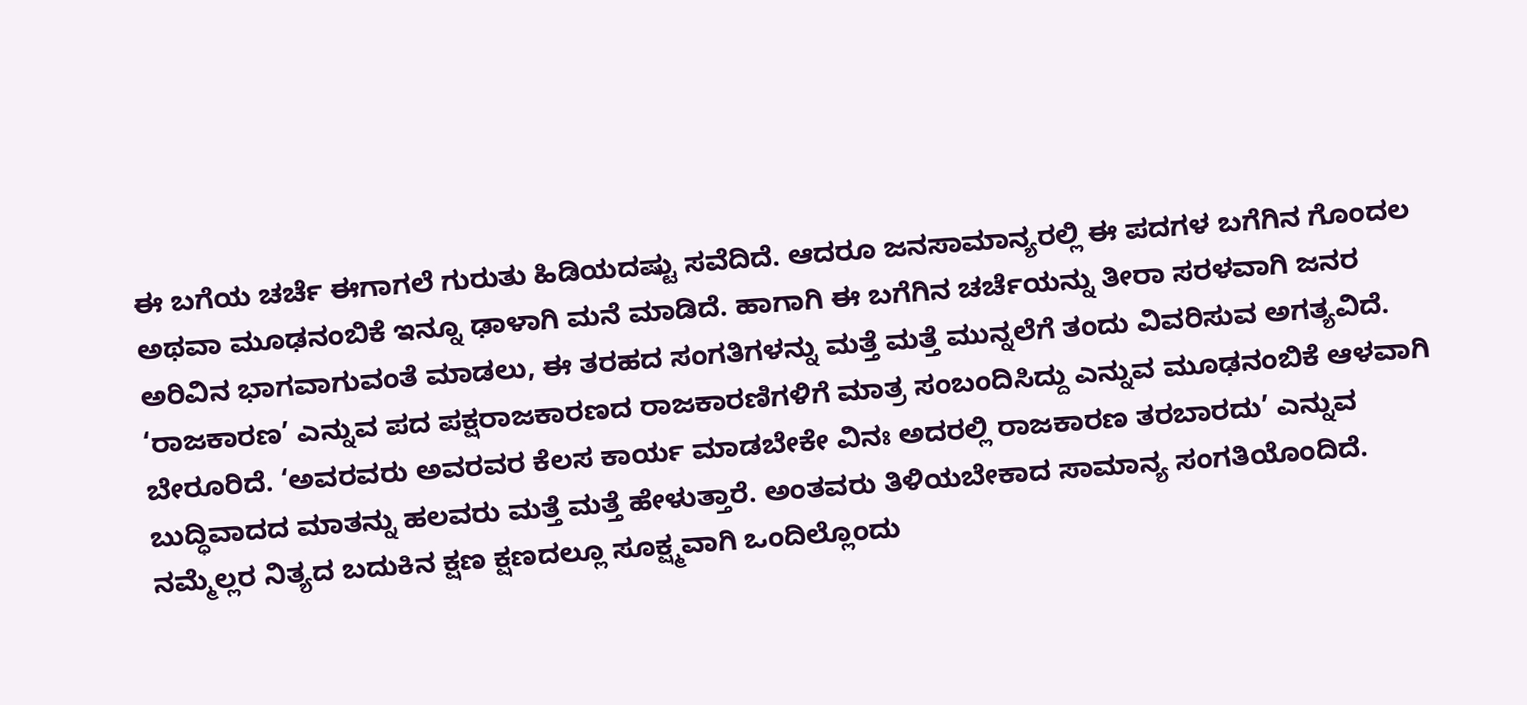ಈ ಬಗೆಯ ಚರ್ಚೆ ಈಗಾಗಲೆ ಗುರುತು ಹಿಡಿಯದಷ್ಟು ಸವೆದಿದೆ. ಆದರೂ ಜನಸಾಮಾನ್ಯರಲ್ಲಿ ಈ ಪದಗಳ ಬಗೆಗಿನ ಗೊಂದಲ ಅಥವಾ ಮೂಢನಂಬಿಕೆ ಇನ್ನೂ ಢಾಳಾಗಿ ಮನೆ ಮಾಡಿದೆ. ಹಾಗಾಗಿ ಈ ಬಗೆಗಿನ ಚರ್ಚೆಯನ್ನು ತೀರಾ ಸರಳವಾಗಿ ಜನರ ಅರಿವಿನ ಭಾಗವಾಗುವಂತೆ ಮಾಡಲು, ಈ ತರಹದ ಸಂಗತಿಗಳನ್ನು ಮತ್ತೆ ಮತ್ತೆ ಮುನ್ನಲೆಗೆ ತಂದು ವಿವರಿಸುವ ಅಗತ್ಯವಿದೆ.
‘ರಾಜಕಾರಣ’ ಎನ್ನುವ ಪದ ಪಕ್ಷರಾಜಕಾರಣದ ರಾಜಕಾರಣಿಗಳಿಗೆ ಮಾತ್ರ ಸಂಬಂದಿಸಿದ್ದು ಎನ್ನುವ ಮೂಢನಂಬಿಕೆ ಆಳವಾಗಿ ಬೇರೂರಿದೆ. ‘ಅವರವರು ಅವರವರ ಕೆಲಸ ಕಾರ್ಯ ಮಾಡಬೇಕೇ ವಿನಃ ಅದರಲ್ಲಿ ರಾಜಕಾರಣ ತರಬಾರದು’ ಎನ್ನುವ ಬುದ್ಧಿವಾದದ ಮಾತನ್ನು ಹಲವರು ಮತ್ತೆ ಮತ್ತೆ ಹೇಳುತ್ತಾರೆ. ಅಂತವರು ತಿಳಿಯಬೇಕಾದ ಸಾಮಾನ್ಯ ಸಂಗತಿಯೊಂದಿದೆ. ನಮ್ಮೆಲ್ಲರ ನಿತ್ಯದ ಬದುಕಿನ ಕ್ಷಣ ಕ್ಷಣದಲ್ಲೂ ಸೂಕ್ಷ್ಮವಾಗಿ ಒಂದಿಲ್ಲೊಂದು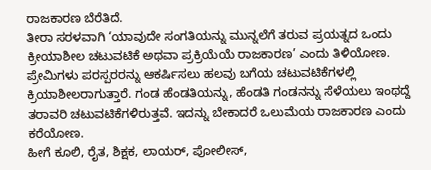ರಾಜಕಾರಣ ಬೆರೆತಿದೆ.
ತೀರಾ ಸರಳವಾಗಿ ‘ಯಾವುದೇ ಸಂಗತಿಯನ್ನು ಮುನ್ನಲೆಗೆ ತರುವ ಪ್ರಯತ್ನದ ಒಂದು ಕ್ರೀಯಾಶೀಲ ಚಟುವಟಿಕೆ ಅಥವಾ ಪ್ರಕ್ರಿಯೆಯೆ ರಾಜಕಾರಣ’ ಎಂದು ತಿಳಿಯೋಣ.
ಪ್ರೇಮಿಗಳು ಪರಸ್ಪರರನ್ನು ಆಕರ್ಷಿಸಲು ಹಲವು ಬಗೆಯ ಚಟುವಟಿಕೆಗಳಲ್ಲಿ ಕ್ರಿಯಾಶೀಲರಾಗುತ್ತಾರೆ. ಗಂಡ ಹೆಂಡತಿಯನ್ನು, ಹೆಂಡತಿ ಗಂಡನನ್ನು ಸೆಳೆಯಲು ಇಂಥದ್ದೆ ತರಾವರಿ ಚಟುವಟಿಕೆಗಳಿರುತ್ತವೆ. ಇದನ್ನು ಬೇಕಾದರೆ ಒಲುಮೆಯ ರಾಜಕಾರಣ ಎಂದು ಕರೆಯೋಣ.
ಹೀಗೆ ಕೂಲಿ, ರೈತ, ಶಿಕ್ಷಕ, ಲಾಯರ್, ಪೋಲೀಸ್,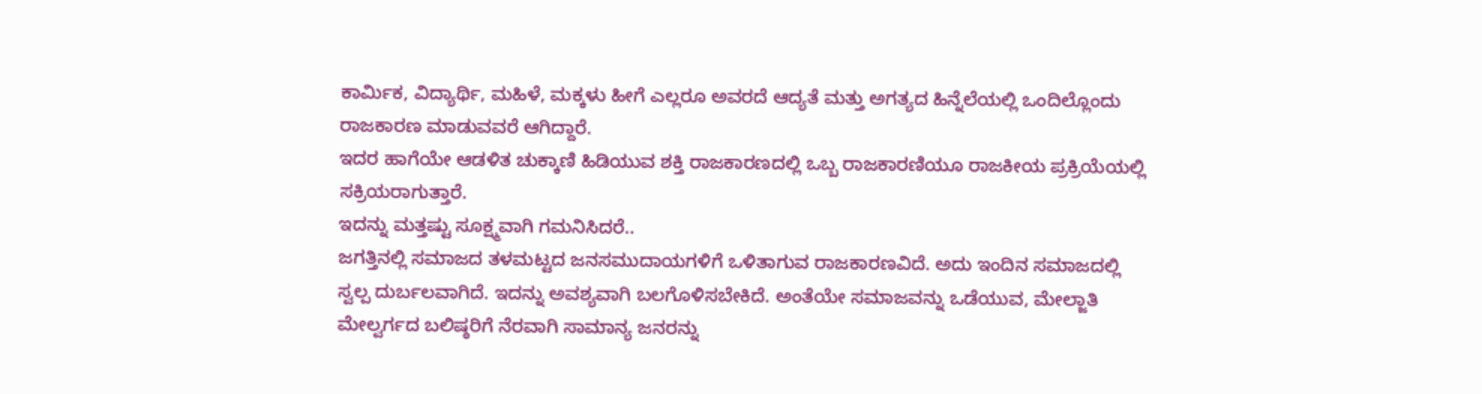ಕಾರ್ಮಿಕ, ವಿದ್ಯಾರ್ಥಿ, ಮಹಿಳೆ, ಮಕ್ಕಳು ಹೀಗೆ ಎಲ್ಲರೂ ಅವರದೆ ಆದ್ಯತೆ ಮತ್ತು ಅಗತ್ಯದ ಹಿನ್ನೆಲೆಯಲ್ಲಿ ಒಂದಿಲ್ಲೊಂದು ರಾಜಕಾರಣ ಮಾಡುವವರೆ ಆಗಿದ್ದಾರೆ.
ಇದರ ಹಾಗೆಯೇ ಆಡಳಿತ ಚುಕ್ಕಾಣಿ ಹಿಡಿಯುವ ಶಕ್ತಿ ರಾಜಕಾರಣದಲ್ಲಿ ಒಬ್ಬ ರಾಜಕಾರಣಿಯೂ ರಾಜಕೀಯ ಪ್ರಕ್ರಿಯೆಯಲ್ಲಿ ಸಕ್ರಿಯರಾಗುತ್ತಾರೆ.
ಇದನ್ನು ಮತ್ತಷ್ಟು ಸೂಕ್ಷ್ಮವಾಗಿ ಗಮನಿಸಿದರೆ..
ಜಗತ್ತಿನಲ್ಲಿ ಸಮಾಜದ ತಳಮಟ್ಟದ ಜನಸಮುದಾಯಗಳಿಗೆ ಒಳಿತಾಗುವ ರಾಜಕಾರಣವಿದೆ. ಅದು ಇಂದಿನ ಸಮಾಜದಲ್ಲಿ ಸ್ವಲ್ಪ ದುರ್ಬಲವಾಗಿದೆ. ಇದನ್ನು ಅವಶ್ಯವಾಗಿ ಬಲಗೊಳಿಸಬೇಕಿದೆ. ಅಂತೆಯೇ ಸಮಾಜವನ್ನು ಒಡೆಯುವ, ಮೇಲ್ಜಾತಿ ಮೇಲ್ವರ್ಗದ ಬಲಿಷ್ಠರಿಗೆ ನೆರವಾಗಿ ಸಾಮಾನ್ಯ ಜನರನ್ನು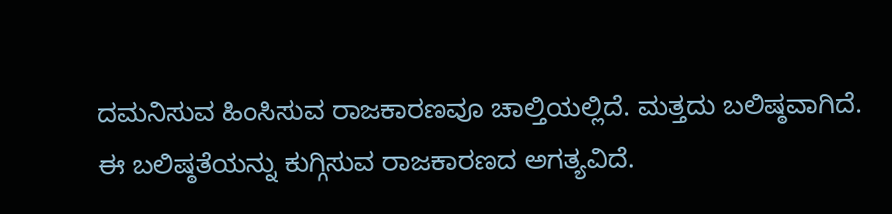ದಮನಿಸುವ ಹಿಂಸಿಸುವ ರಾಜಕಾರಣವೂ ಚಾಲ್ತಿಯಲ್ಲಿದೆ. ಮತ್ತದು ಬಲಿಷ್ಠವಾಗಿದೆ. ಈ ಬಲಿಷ್ಠತೆಯನ್ನು ಕುಗ್ಗಿಸುವ ರಾಜಕಾರಣದ ಅಗತ್ಯವಿದೆ.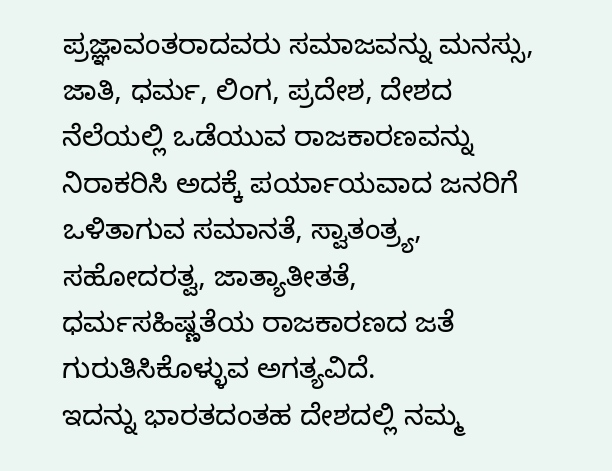ಪ್ರಜ್ಞಾವಂತರಾದವರು ಸಮಾಜವನ್ನು ಮನಸ್ಸು, ಜಾತಿ, ಧರ್ಮ, ಲಿಂಗ, ಪ್ರದೇಶ, ದೇಶದ ನೆಲೆಯಲ್ಲಿ ಒಡೆಯುವ ರಾಜಕಾರಣವನ್ನು ನಿರಾಕರಿಸಿ ಅದಕ್ಕೆ ಪರ್ಯಾಯವಾದ ಜನರಿಗೆ ಒಳಿತಾಗುವ ಸಮಾನತೆ, ಸ್ವಾತಂತ್ರ್ಯ, ಸಹೋದರತ್ವ, ಜಾತ್ಯಾತೀತತೆ, ಧರ್ಮಸಹಿಷ್ಣತೆಯ ರಾಜಕಾರಣದ ಜತೆ ಗುರುತಿಸಿಕೊಳ್ಳುವ ಅಗತ್ಯವಿದೆ.
ಇದನ್ನು ಭಾರತದಂತಹ ದೇಶದಲ್ಲಿ ನಮ್ಮ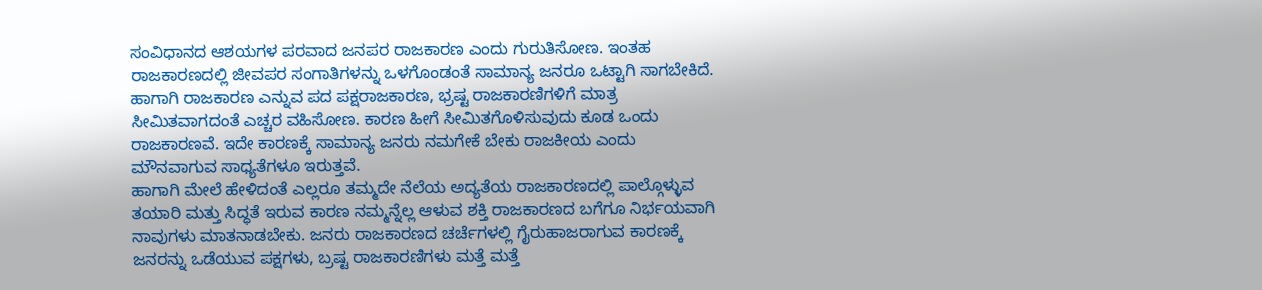ಸಂವಿಧಾನದ ಆಶಯಗಳ ಪರವಾದ ಜನಪರ ರಾಜಕಾರಣ ಎಂದು ಗುರುತಿಸೋಣ. ಇಂತಹ ರಾಜಕಾರಣದಲ್ಲಿ ಜೀವಪರ ಸಂಗಾತಿಗಳನ್ನು ಒಳಗೊಂಡಂತೆ ಸಾಮಾನ್ಯ ಜನರೂ ಒಟ್ಟಾಗಿ ಸಾಗಬೇಕಿದೆ.
ಹಾಗಾಗಿ ರಾಜಕಾರಣ ಎನ್ನುವ ಪದ ಪಕ್ಷರಾಜಕಾರಣ, ಭ್ರಷ್ಟ ರಾಜಕಾರಣಿಗಳಿಗೆ ಮಾತ್ರ ಸೀಮಿತವಾಗದಂತೆ ಎಚ್ಚರ ವಹಿಸೋಣ. ಕಾರಣ ಹೀಗೆ ಸೀಮಿತಗೊಳಿಸುವುದು ಕೂಡ ಒಂದು ರಾಜಕಾರಣವೆ. ಇದೇ ಕಾರಣಕ್ಕೆ ಸಾಮಾನ್ಯ ಜನರು ನಮಗೇಕೆ ಬೇಕು ರಾಜಕೀಯ ಎಂದು ಮೌನವಾಗುವ ಸಾಧ್ಯತೆಗಳೂ ಇರುತ್ತವೆ.
ಹಾಗಾಗಿ ಮೇಲೆ ಹೇಳಿದಂತೆ ಎಲ್ಲರೂ ತಮ್ಮದೇ ನೆಲೆಯ ಅದ್ಯತೆಯ ರಾಜಕಾರಣದಲ್ಲಿ ಪಾಲ್ಗೊಳ್ಳುವ ತಯಾರಿ ಮತ್ತು ಸಿದ್ಧತೆ ಇರುವ ಕಾರಣ ನಮ್ಮನ್ನೆಲ್ಲ ಆಳುವ ಶಕ್ತಿ ರಾಜಕಾರಣದ ಬಗೆಗೂ ನಿರ್ಭಯವಾಗಿ ನಾವುಗಳು ಮಾತನಾಡಬೇಕು. ಜನರು ರಾಜಕಾರಣದ ಚರ್ಚೆಗಳಲ್ಲಿ ಗೈರುಹಾಜರಾಗುವ ಕಾರಣಕ್ಕೆ ಜನರನ್ನು ಒಡೆಯುವ ಪಕ್ಷಗಳು, ಬ್ರಷ್ಟ ರಾಜಕಾರಣಿಗಳು ಮತ್ತೆ ಮತ್ತೆ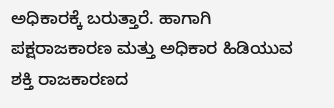ಅಧಿಕಾರಕ್ಕೆ ಬರುತ್ತಾರೆ. ಹಾಗಾಗಿ ಪಕ್ಷರಾಜಕಾರಣ ಮತ್ತು ಅಧಿಕಾರ ಹಿಡಿಯುವ ಶಕ್ತಿ ರಾಜಕಾರಣದ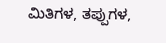ಮಿತಿಗಳ, ತಪ್ಪುಗಳ,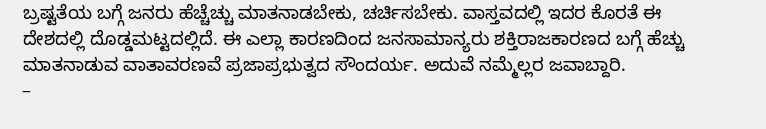ಬ್ರಷ್ಟತೆಯ ಬಗ್ಗೆ ಜನರು ಹೆಚ್ಚೆಚ್ಚು ಮಾತನಾಡಬೇಕು, ಚರ್ಚಿಸಬೇಕು. ವಾಸ್ತವದಲ್ಲಿ ಇದರ ಕೊರತೆ ಈ ದೇಶದಲ್ಲಿ ದೊಡ್ಡಮಟ್ಟದಲ್ಲಿದೆ. ಈ ಎಲ್ಲಾ ಕಾರಣದಿಂದ ಜನಸಾಮಾನ್ಯರು ಶಕ್ತಿರಾಜಕಾರಣದ ಬಗ್ಗೆ ಹೆಚ್ಚು ಮಾತನಾಡುವ ವಾತಾವರಣವೆ ಪ್ರಜಾಪ್ರಭುತ್ವದ ಸೌಂದರ್ಯ. ಅದುವೆ ನಮ್ಮೆಲ್ಲರ ಜವಾಬ್ದಾರಿ.
–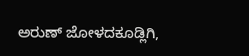ಅರುಣ್ ಜೋಳದಕೂಡ್ಲಿಗಿ,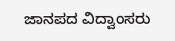ಜಾನಪದ ವಿದ್ವಾಂಸರು